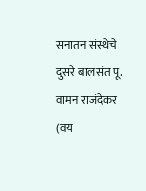सनातन संस्थेचे दुसरे बालसंत पू. वामन राजंदेकर (वय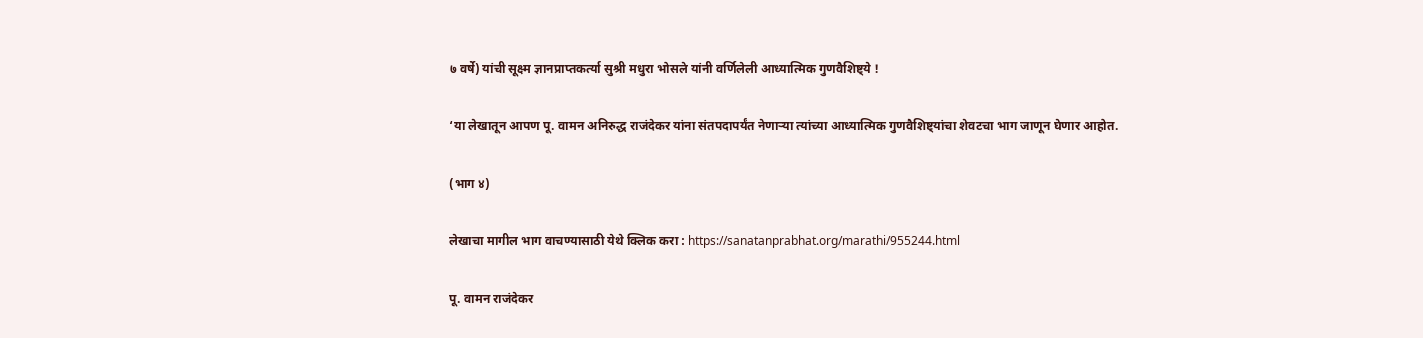७ वर्षे) यांची सूक्ष्म ज्ञानप्राप्तकर्त्या सुश्री मधुरा भोसले यांनी वर्णिलेली आध्यात्मिक गुणवैशिष्ट्ये !

‘या लेखातून आपण पू. वामन अनिरुद्ध राजंदेकर यांना संतपदापर्यंत नेणार्‍या त्यांच्या आध्यात्मिक गुणवैशिष्ट्यांचा शेवटचा भाग जाणून घेणार आहोत.

(भाग ४)

लेखाचा मागील भाग वाचण्यासाठी येथे क्लिक करा : https://sanatanprabhat.org/marathi/955244.html

पू. वामन राजंदेकर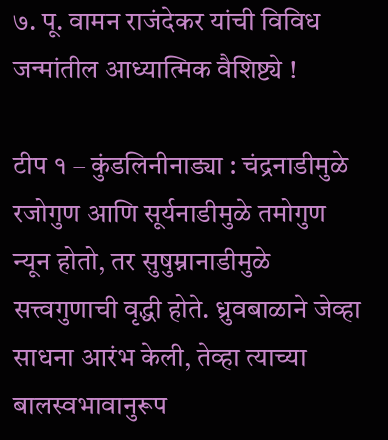७. पू. वामन राजंदेकर यांची विविध जन्मांतील आध्यात्मिक वैशिष्ट्ये !

टीप १ – कुंडलिनीनाड्या : चंद्रनाडीमुळे रजोगुण आणि सूर्यनाडीमुळे तमोगुण न्यून होतो, तर सुषुम्नानाडीमुळे सत्त्वगुणाची वृद्धी होते. ध्रुवबाळाने जेव्हा साधना आरंभ केली, तेव्हा त्याच्या बालस्वभावानुरूप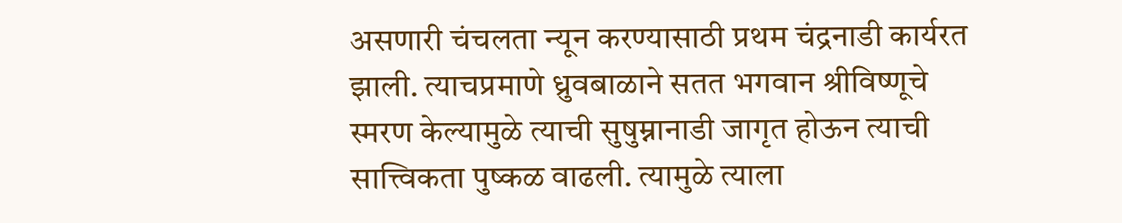असणारी चंचलता न्यून करण्यासाठी प्रथम चंद्रनाडी कार्यरत झाली. त्याचप्रमाणे ध्रुवबाळाने सतत भगवान श्रीविष्णूचे स्मरण केल्यामुळे त्याची सुषुम्नानाडी जागृत होऊन त्याची सात्त्विकता पुष्कळ वाढली. त्यामुळे त्याला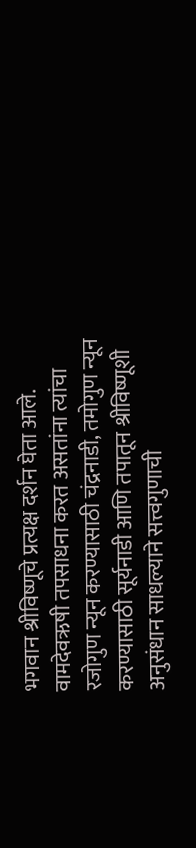भगवान श्रीविष्णूचे प्रत्यक्ष दर्शन घेता आले. वामदेवऋषी तपसाधना करत असतांना त्यांचा रजोगुण न्यून करण्यासाठी चंद्रनाडी, तमोगुण न्यून करण्यासाठी सूर्यनाडी आणि तपातून श्रीविष्णूशी अनुसंधान साधल्याने सत्त्वगुणाची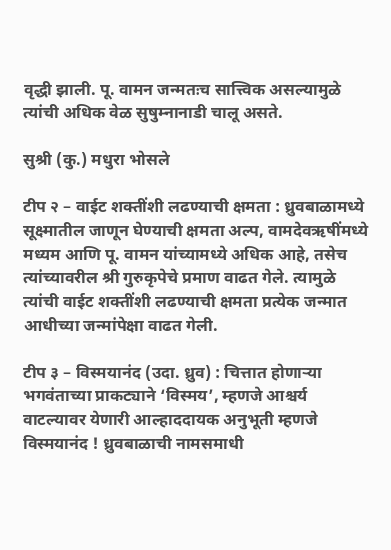वृद्धी झाली. पू. वामन जन्मतःच सात्त्विक असल्यामुळे त्यांची अधिक वेळ सुषुम्नानाडी चालू असते.

सुश्री (कु.) मधुरा भोसले

टीप २ – वाईट शक्तींशी लढण्याची क्षमता : ध्रुवबाळामध्ये सूक्ष्मातील जाणून घेण्याची क्षमता अल्प, वामदेवऋषींमध्ये मध्यम आणि पू. वामन यांच्यामध्ये अधिक आहे, तसेच त्यांच्यावरील श्री गुरुकृपेचे प्रमाण वाढत गेले. त्यामुळे त्यांची वाईट शक्तींशी लढण्याची क्षमता प्रत्येक जन्मात आधीच्या जन्मांपेक्षा वाढत गेली.

टीप ३ – विस्मयानंद (उदा. ध्रुव) : चित्तात होणार्‍या भगवंताच्या प्राकट्याने ‘विस्मय’, म्हणजे आश्चर्य वाटल्यावर येणारी आल्हाददायक अनुभूती म्हणजे विस्मयानंद ! ध्रुवबाळाची नामसमाधी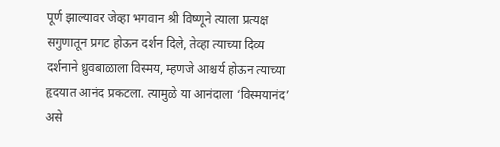पूर्ण झाल्यावर जेव्हा भगवान श्री विष्णूने त्याला प्रत्यक्ष सगुणातून प्रगट होऊन दर्शन दिले, तेव्हा त्याच्या दिव्य दर्शनाने ध्रुवबाळाला विस्मय, म्हणजे आश्चर्य होऊन त्याच्या हृदयात आनंद प्रकटला. त्यामुळे या आनंदाला ‘विस्मयानंद’ असे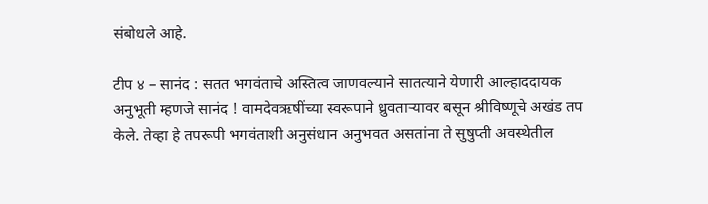संबोधले आहे.

टीप ४ – सानंद : सतत भगवंताचे अस्तित्व जाणवल्याने सातत्याने येणारी आल्हाददायक अनुभूती म्हणजे सानंद ! वामदेवऋषींच्या स्वरूपाने ध्रुवतार्‍यावर बसून श्रीविष्णूचे अखंड तप केले. तेव्हा हे तपरूपी भगवंताशी अनुसंधान अनुभवत असतांना ते सुषुप्ती अवस्थेतील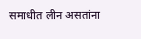समाधीत लीन असतांना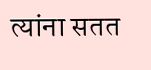त्यांना सतत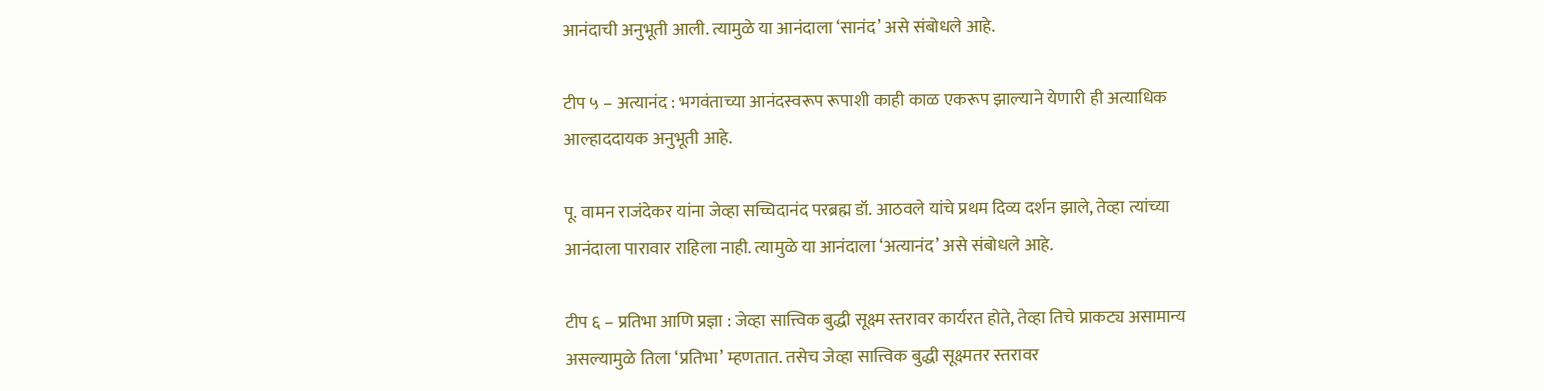आनंदाची अनुभूती आली. त्यामुळे या आनंदाला ‘सानंद’ असे संबोधले आहे.

टीप ५ – अत्यानंद : भगवंताच्या आनंदस्वरूप रूपाशी काही काळ एकरूप झाल्याने येणारी ही अत्याधिक आल्हाददायक अनुभूती आहे.

पू. वामन राजंदेकर यांना जेव्हा सच्चिदानंद परब्रह्म डॉ. आठवले यांचे प्रथम दिव्य दर्शन झाले, तेव्हा त्यांच्या आनंदाला पारावार राहिला नाही. त्यामुळे या आनंदाला ‘अत्यानंद’ असे संबोधले आहे.

टीप ६ – प्रतिभा आणि प्रज्ञा : जेव्हा सात्त्विक बुद्धी सूक्ष्म स्तरावर कार्यरत होते, तेव्हा तिचे प्राकट्य असामान्य असल्यामुळे तिला ‘प्रतिभा’ म्हणतात. तसेच जेव्हा सात्त्विक बुद्धी सूक्ष्मतर स्तरावर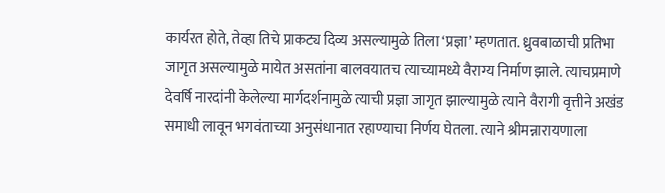कार्यरत होते, तेव्हा तिचे प्राकट्य दिव्य असल्यामुळे तिला ‘प्रज्ञा’ म्हणतात. ध्रुवबाळाची प्रतिभा जागृत असल्यामुळे मायेत असतांना बालवयातच त्याच्यामध्ये वैराग्य निर्माण झाले. त्याचप्रमाणे देवर्षि नारदांनी केलेल्या मार्गदर्शनामुळे त्याची प्रज्ञा जागृत झाल्यामुळे त्याने वैरागी वृत्तीने अखंड समाधी लावून भगवंताच्या अनुसंधानात रहाण्याचा निर्णय घेतला. त्याने श्रीमन्नारायणाला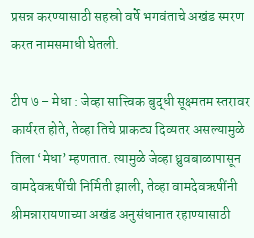प्रसन्न करण्यासाठी सहस्रो वर्षे भगवंताचे अखंड स्मरण करत नामसमाधी घेतली.

टीप ७ – मेधा : जेव्हा सात्त्विक बुद्धी सूक्ष्मतम स्तरावर कार्यरत होते, तेव्हा तिचे प्राकट्य दिव्यतर असल्यामुळे तिला ‘मेधा’ म्हणतात. त्यामुळे जेव्हा ध्रुवबाळापासून वामदेवऋषींची निर्मिती झाली, तेव्हा वामदेवऋषींनी श्रीमन्नारायणाच्या अखंड अनुसंधानात रहाण्यासाठी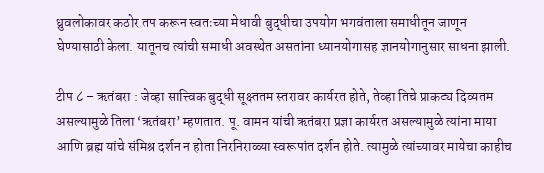ध्रुवलोकावर कठोर तप करून स्वतःच्या मेधावी बुद्धीचा उपयोग भगवंताला समाधीतून जाणून घेण्यासाठी केला. यातूनच त्यांची समाधी अवस्थेत असतांना ध्यानयोगासह ज्ञानयोगानुसार साधना झाली.

टीप ८ – ऋतंबरा : जेव्हा सात्त्विक बुद्धी सूक्ष्ततम स्तरावर कार्यरत होते, तेव्हा तिचे प्राकट्य दिव्यतम असल्यामुळे तिला ‘ऋतंबरा’ म्हणतात. पू. वामन यांची ऋतंबरा प्रज्ञा कार्यरत असल्यामुळे त्यांना माया आणि ब्रह्म यांचे संमिश्र दर्शन न होता निरनिराळ्या स्वरूपांत दर्शन होते. त्यामुळे त्यांच्यावर मायेचा काहीच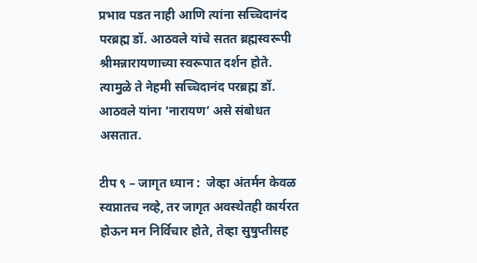प्रभाव पडत नाही आणि त्यांना सच्चिदानंद परब्रह्म डॉ. आठवले यांचे सतत ब्रह्मस्वरूपी श्रीमन्नारायणाच्या स्वरूपात दर्शन होते. त्यामुळे ते नेहमी सच्चिदानंद परब्रह्म डॉ. आठवले यांना ‘नारायण’ असे संबोधत असतात.

टीप ९ – जागृत ध्यान :  जेव्हा अंतर्मन केवळ स्वप्नातच नव्हे, तर जागृत अवस्थेतही कार्यरत होऊन मन निर्विचार होते, तेव्हा सुषुप्तीसह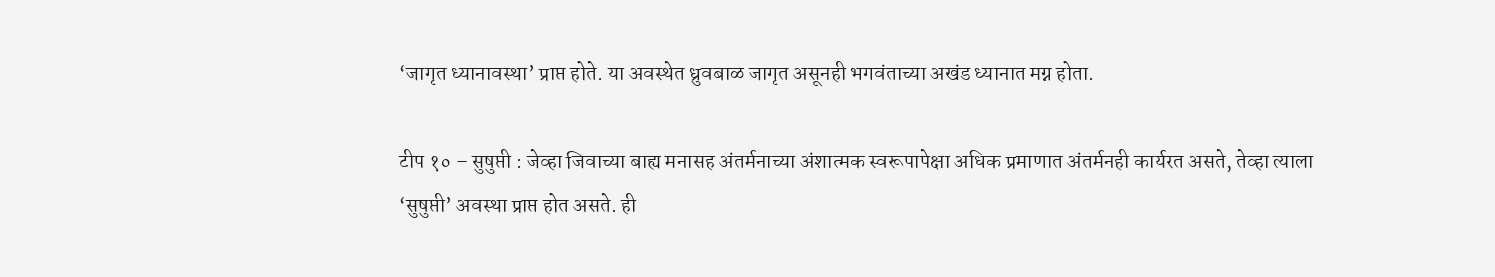‘जागृत ध्यानावस्था’ प्राप्त होते. या अवस्थेत ध्रुवबाळ जागृत असूनही भगवंताच्या अखंड ध्यानात मग्न होता.

टीप १० – सुषुप्ती : जेव्हा जिवाच्या बाह्य मनासह अंतर्मनाच्या अंशात्मक स्वरूपापेक्षा अधिक प्रमाणात अंतर्मनही कार्यरत असते, तेव्हा त्याला ‘सुषुप्ती’ अवस्था प्राप्त होत असते. ही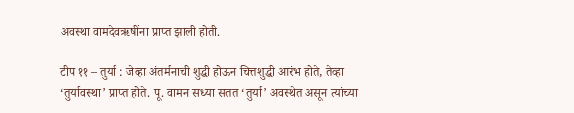अवस्था वामदेवऋषींना प्राप्त झाली होती.

टीप ११ – तुर्या : जेव्हा अंतर्मनाची शुद्धी होऊन चित्तशुद्धी आरंभ होते, तेव्हा ‘तुर्यावस्था’ प्राप्त होते. पू. वामन सध्या सतत ‘तुर्या’ अवस्थेत असून त्यांच्या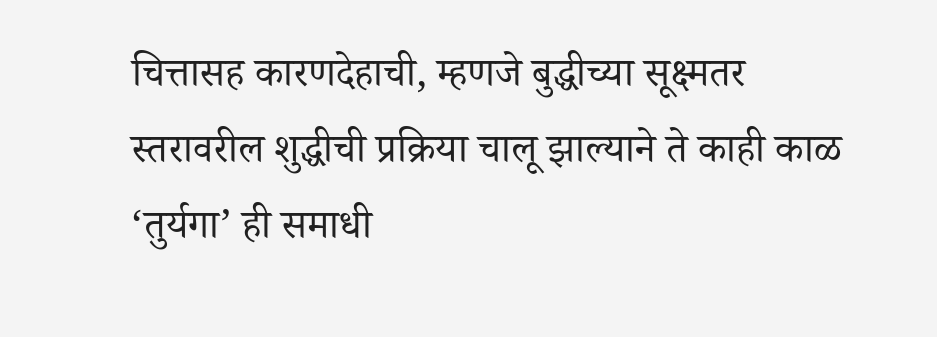चित्तासह कारणदेहाची, म्हणजे बुद्धीच्या सूक्ष्मतर स्तरावरील शुद्धीची प्रक्रिया चालू झाल्याने ते काही काळ ‘तुर्यगा’ ही समाधी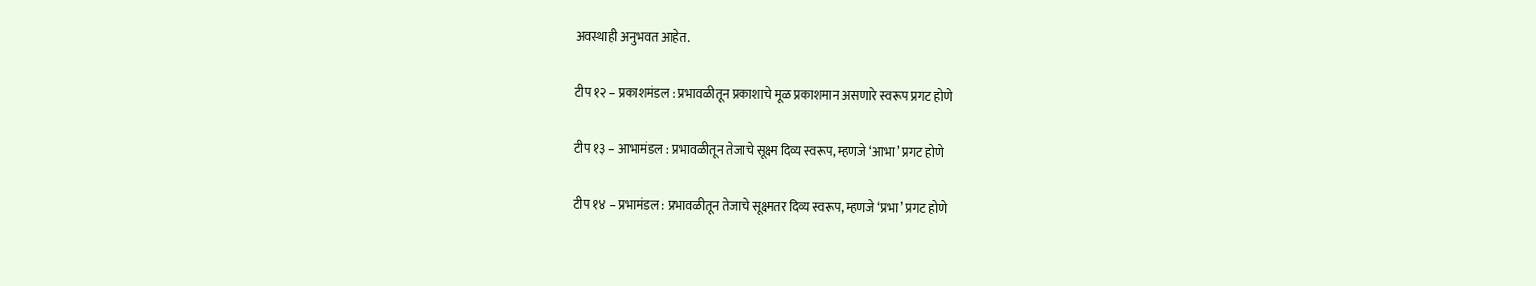अवस्थाही अनुभवत आहेत.

टीप १२ – प्रकाशमंडल : प्रभावळीतून प्रकाशाचे मूळ प्रकाशमान असणारे स्वरूप प्रगट होणे

टीप १३ – आभामंडल : प्रभावळीतून तेजाचे सूक्ष्म दिव्य स्वरूप, म्हणजे ‘आभा’ प्रगट होणे

टीप १४ – प्रभामंडल : प्रभावळीतून तेजाचे सूक्ष्मतर दिव्य स्वरूप, म्हणजे ‘प्रभा’ प्रगट होणे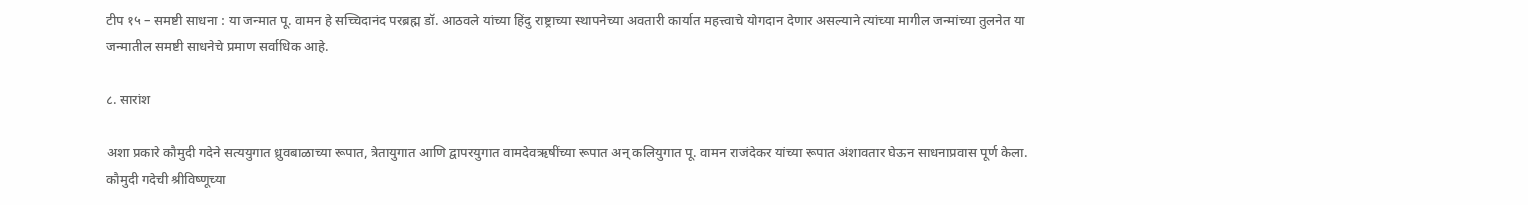टीप १५ – समष्टी साधना : या जन्मात पू. वामन हे सच्चिदानंद परब्रह्म डॉ. आठवले यांच्या हिंदु राष्ट्राच्या स्थापनेच्या अवतारी कार्यात महत्त्वाचे योगदान देणार असल्याने त्यांच्या मागील जन्मांच्या तुलनेत या जन्मातील समष्टी साधनेचे प्रमाण सर्वाधिक आहे.

८. सारांश

अशा प्रकारे कौमुदी गदेने सत्ययुगात ध्रुवबाळाच्या रूपात, त्रेतायुगात आणि द्वापरयुगात वामदेवऋषींच्या रूपात अन् कलियुगात पू. वामन राजंदेकर यांच्या रूपात अंशावतार घेऊन साधनाप्रवास पूर्ण केला. कौमुदी गदेची श्रीविष्णूच्या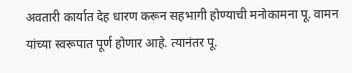अवतारी कार्यात देह धारण करून सहभागी होण्याची मनोकामना पू. वामन यांच्या स्वरूपात पूर्ण होणार आहे. त्यानंतर पू.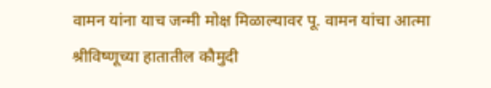वामन यांना याच जन्मी मोक्ष मिळाल्यावर पू. वामन यांचा आत्मा श्रीविष्णूच्या हातातील कौमुदी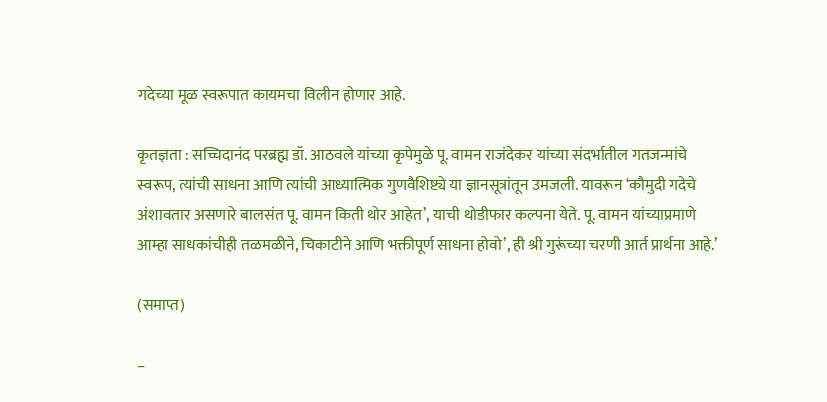गदेच्या मूळ स्वरूपात कायमचा विलीन होणार आहे.

कृतज्ञता : सच्चिदानंद परब्रह्म डॉ. आठवले यांच्या कृपेमुळे पू. वामन राजंदेकर यांच्या संदर्भातील गतजन्मांचे स्वरूप, त्यांची साधना आणि त्यांची आध्यात्मिक गुणवैशिष्ट्ये या ज्ञानसूत्रांतून उमजली. यावरून ‘कौमुदी गदेचे अंशावतार असणारे बालसंत पू. वामन किती थोर आहेत’, याची थोडीफार कल्पना येते. पू. वामन यांच्याप्रमाणे आम्हा साधकांचीही तळमळीने, चिकाटीने आणि भक्तीपूर्ण साधना होवो’, ही श्री गुरूंच्या चरणी आर्त प्रार्थना आहे.’

(समाप्त)

–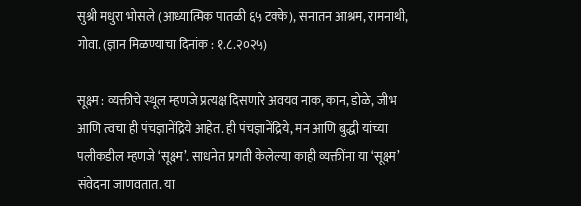सुश्री मधुरा भोसले (आध्यात्मिक पातळी ६५ टक्के), सनातन आश्रम, रामनाथी, गोवा. (ज्ञान मिळण्याचा दिनांक : १.८.२०२५)

सूक्ष्म : व्यक्तीचे स्थूल म्हणजे प्रत्यक्ष दिसणारे अवयव नाक, कान, डोळे, जीभ आणि त्वचा ही पंचज्ञानेंद्रिये आहेत. ही पंचज्ञानेंद्रिये, मन आणि बुद्धी यांच्या पलीकडील म्हणजे ‘सूक्ष्म’. साधनेत प्रगती केलेल्या काही व्यक्तींना या ‘सूक्ष्म’ संवेदना जाणवतात. या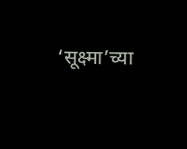‘सूक्ष्मा’च्या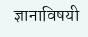ज्ञानाविषयी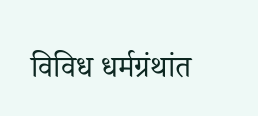विविध धर्मग्रंथांत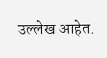उल्लेख आहेत.